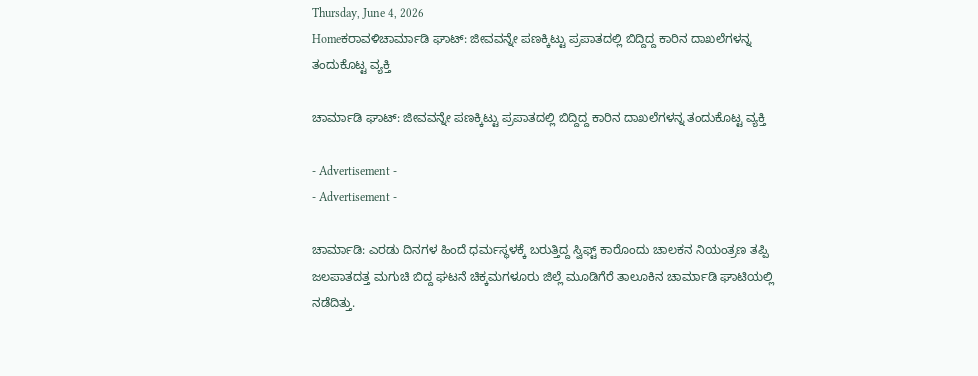Thursday, June 4, 2026
Homeಕರಾವಳಿಚಾರ್ಮಾಡಿ ಘಾಟ್: ಜೀವವನ್ನೇ ಪಣಕ್ಕಿಟ್ಟು ಪ್ರಪಾತದಲ್ಲಿ ಬಿದ್ದಿದ್ದ ಕಾರಿನ ದಾಖಲೆಗಳನ್ನ ತಂದುಕೊಟ್ಟ ವ್ಯಕ್ತಿ

ಚಾರ್ಮಾಡಿ ಘಾಟ್: ಜೀವವನ್ನೇ ಪಣಕ್ಕಿಟ್ಟು ಪ್ರಪಾತದಲ್ಲಿ ಬಿದ್ದಿದ್ದ ಕಾರಿನ ದಾಖಲೆಗಳನ್ನ ತಂದುಕೊಟ್ಟ ವ್ಯಕ್ತಿ

- Advertisement -
- Advertisement -

ಚಾರ್ಮಾಡಿ: ಎರಡು ದಿನಗಳ ಹಿಂದೆ ಧರ್ಮಸ್ಥಳಕ್ಕೆ ಬರುತ್ತಿದ್ದ ಸ್ವಿಫ್ಟ್ ಕಾರೊಂದು ಚಾಲಕನ ನಿಯಂತ್ರಣ ತಪ್ಪಿ ಜಲಪಾತದತ್ತ ಮಗುಚಿ ಬಿದ್ದ ಘಟನೆ ಚಿಕ್ಕಮಗಳೂರು ಜಿಲ್ಲೆ ಮೂಡಿಗೆರೆ ತಾಲೂಕಿನ ಚಾರ್ಮಾಡಿ ಘಾಟಿಯಲ್ಲಿ ನಡೆದಿತ್ತು.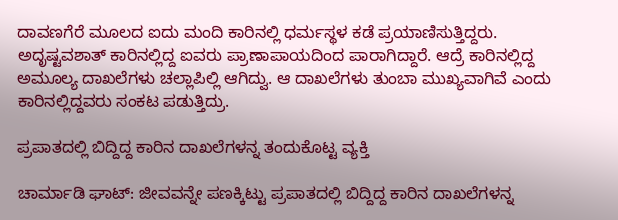ದಾವಣಗೆರೆ ಮೂಲದ ಐದು ಮಂದಿ ಕಾರಿನಲ್ಲಿ ಧರ್ಮಸ್ಥಳ ಕಡೆ ಪ್ರಯಾಣಿಸುತ್ತಿದ್ದರು. ಅದೃಷ್ಟವಶಾತ್ ಕಾರಿನಲ್ಲಿದ್ದ ಐವರು ಪ್ರಾಣಾಪಾಯದಿಂದ ಪಾರಾಗಿದ್ದಾರೆ. ಆದ್ರೆ ಕಾರಿನಲ್ಲಿದ್ದ ಅಮೂಲ್ಯ ದಾಖಲೆಗಳು ಚಲ್ಲಾಪಿಲ್ಲಿ ಆಗಿದ್ವು. ಆ ದಾಖಲೆಗಳು ತುಂಬಾ ಮುಖ್ಯವಾಗಿವೆ ಎಂದು ಕಾರಿನಲ್ಲಿದ್ದವರು ಸಂಕಟ ಪಡುತ್ತಿದ್ರು.

ಪ್ರಪಾತದಲ್ಲಿ ಬಿದ್ದಿದ್ದ ಕಾರಿನ ದಾಖಲೆಗಳನ್ನ ತಂದುಕೊಟ್ಟ ವ್ಯಕ್ತಿ

ಚಾರ್ಮಾಡಿ ಘಾಟ್: ಜೀವವನ್ನೇ ಪಣಕ್ಕಿಟ್ಟು ಪ್ರಪಾತದಲ್ಲಿ ಬಿದ್ದಿದ್ದ ಕಾರಿನ ದಾಖಲೆಗಳನ್ನ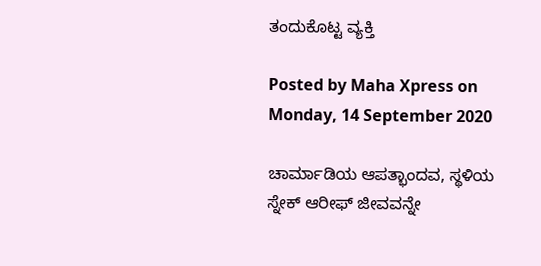ತಂದುಕೊಟ್ಟ ವ್ಯಕ್ತಿ

Posted by Maha Xpress on Monday, 14 September 2020

ಚಾರ್ಮಾಡಿಯ ಆಪತ್ಭಾಂದವ, ಸ್ಥಳಿಯ ಸ್ನೇಕ್ ಆರೀಫ್ ಜೀವವನ್ನೇ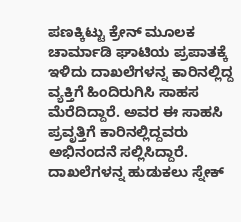ಪಣಕ್ಕಿಟ್ಟು ಕ್ರೇನ್ ಮೂಲಕ ಚಾರ್ಮಾಡಿ ಘಾಟಿಯ ಪ್ರಪಾತಕ್ಕೆ ಇಳಿದು ದಾಖಲೆಗಳನ್ನ ಕಾರಿನಲ್ಲಿದ್ದ ವ್ಯಕ್ತಿಗೆ ಹಿಂದಿರುಗಿಸಿ ಸಾಹಸ ಮೆರೆದಿದ್ದಾರೆ. ಅವರ ಈ ಸಾಹಸಿ ಪ್ರವೃತ್ತಿಗೆ ಕಾರಿನಲ್ಲಿದ್ದವರು ಅಭಿನಂದನೆ ಸಲ್ಲಿಸಿದ್ದಾರೆ. ದಾಖಲೆಗಳನ್ನ ಹುಡುಕಲು ಸ್ನೇಕ್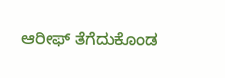ಆರೀಫ್ ತೆಗೆದುಕೊಂಡ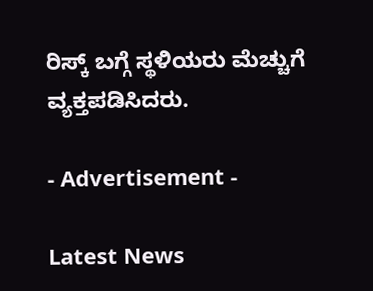ರಿಸ್ಕ್ ಬಗ್ಗೆ ಸ್ಥಳಿಯರು ಮೆಚ್ಚುಗೆ ವ್ಯಕ್ತಪಡಿಸಿದರು.

- Advertisement -

Latest News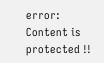error: Content is protected !!